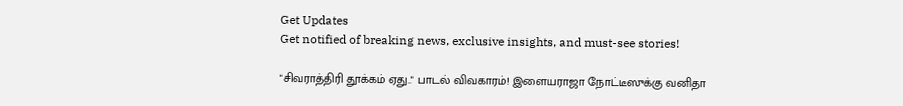Get Updates
Get notified of breaking news, exclusive insights, and must-see stories!

"சிவராத்திரி தூக்கம் ஏது.." பாடல் விவகாரம்! இளையராஜா நோட்டீஸுக்கு வனிதா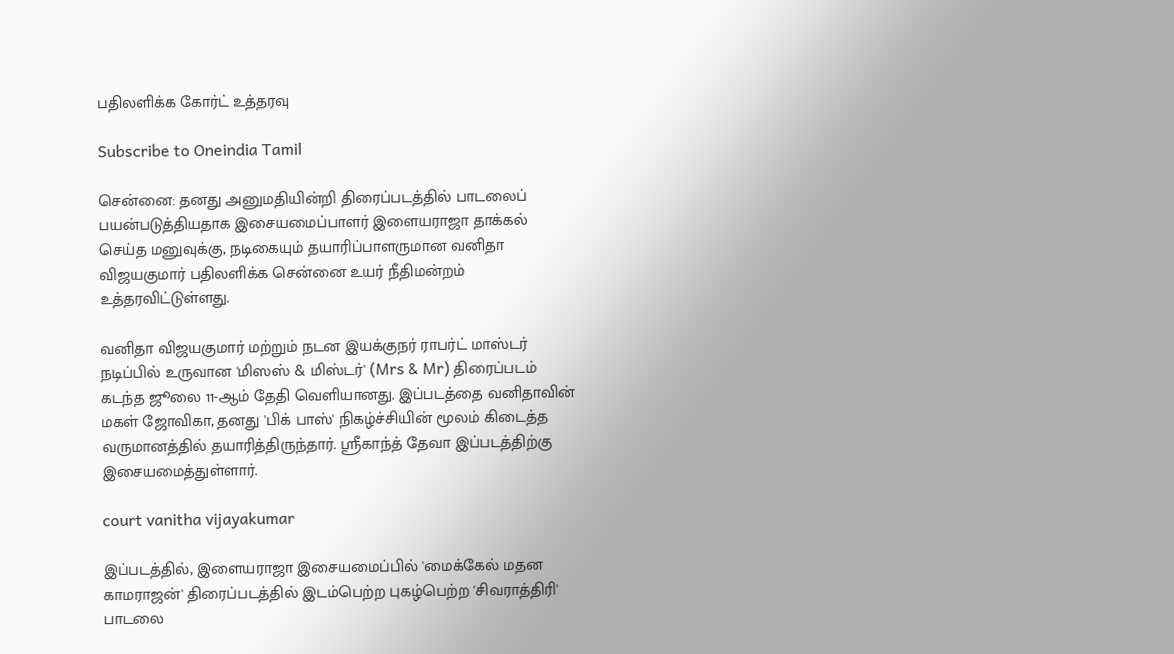பதிலளிக்க கோர்ட் உத்தரவு

Subscribe to Oneindia Tamil

சென்னை: தனது அனுமதியின்றி திரைப்படத்தில் பாடலைப் பயன்படுத்தியதாக இசையமைப்பாளர் இளையராஜா தாக்கல் செய்த மனுவுக்கு, நடிகையும் தயாரிப்பாளருமான வனிதா விஜயகுமார் பதிலளிக்க சென்னை உயர் நீதிமன்றம் உத்தரவிட்டுள்ளது.

வனிதா விஜயகுமார் மற்றும் நடன இயக்குநர் ராபர்ட் மாஸ்டர் நடிப்பில் உருவான 'மிஸஸ் & மிஸ்டர்' (Mrs & Mr) திரைப்படம் கடந்த ஜூலை 11-ஆம் தேதி வெளியானது. இப்படத்தை வனிதாவின் மகள் ஜோவிகா, தனது 'பிக் பாஸ்' நிகழ்ச்சியின் மூலம் கிடைத்த வருமானத்தில் தயாரித்திருந்தார். ஸ்ரீகாந்த் தேவா இப்படத்திற்கு இசையமைத்துள்ளார்.

court vanitha vijayakumar

இப்படத்தில், இளையராஜா இசையமைப்பில் 'மைக்கேல் மதன காமராஜன்' திரைப்படத்தில் இடம்பெற்ற புகழ்பெற்ற 'சிவராத்திரி' பாடலை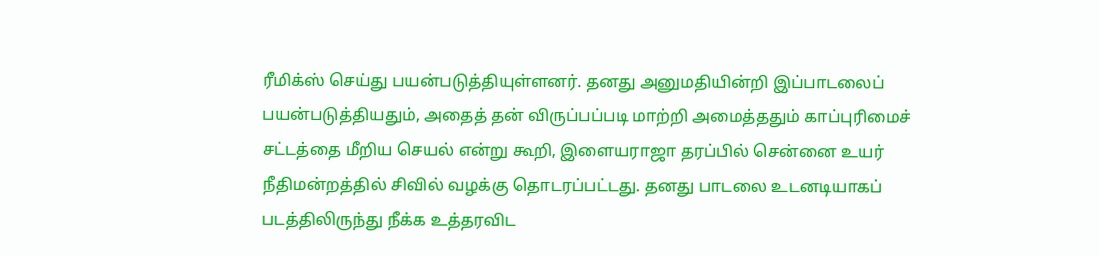ரீமிக்ஸ் செய்து பயன்படுத்தியுள்ளனர். தனது அனுமதியின்றி இப்பாடலைப் பயன்படுத்தியதும், அதைத் தன் விருப்பப்படி மாற்றி அமைத்ததும் காப்புரிமைச் சட்டத்தை மீறிய செயல் என்று கூறி, இளையராஜா தரப்பில் சென்னை உயர் நீதிமன்றத்தில் சிவில் வழக்கு தொடரப்பட்டது. தனது பாடலை உடனடியாகப் படத்திலிருந்து நீக்க உத்தரவிட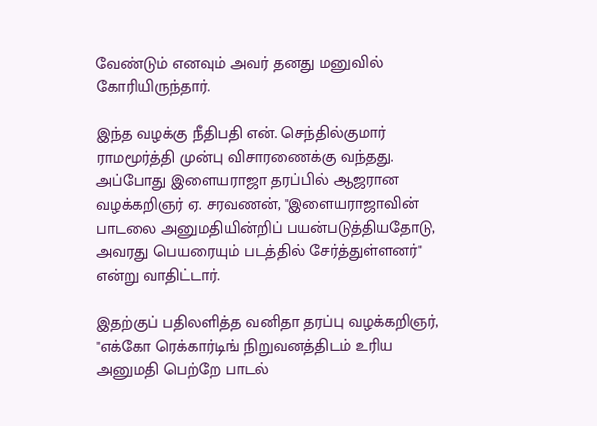வேண்டும் எனவும் அவர் தனது மனுவில் கோரியிருந்தார்.

இந்த வழக்கு நீதிபதி என். செந்தில்குமார் ராமமூர்த்தி முன்பு விசாரணைக்கு வந்தது. அப்போது இளையராஜா தரப்பில் ஆஜரான வழக்கறிஞர் ஏ. சரவணன், "இளையராஜாவின் பாடலை அனுமதியின்றிப் பயன்படுத்தியதோடு, அவரது பெயரையும் படத்தில் சேர்த்துள்ளனர்" என்று வாதிட்டார்.

இதற்குப் பதிலளித்த வனிதா தரப்பு வழக்கறிஞர், "எக்கோ ரெக்கார்டிங் நிறுவனத்திடம் உரிய அனுமதி பெற்றே பாடல்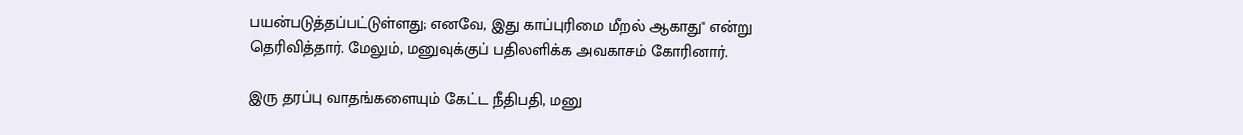பயன்படுத்தப்பட்டுள்ளது; எனவே, இது காப்புரிமை மீறல் ஆகாது" என்று தெரிவித்தார். மேலும், மனுவுக்குப் பதிலளிக்க அவகாசம் கோரினார்.

இரு தரப்பு வாதங்களையும் கேட்ட நீதிபதி, மனு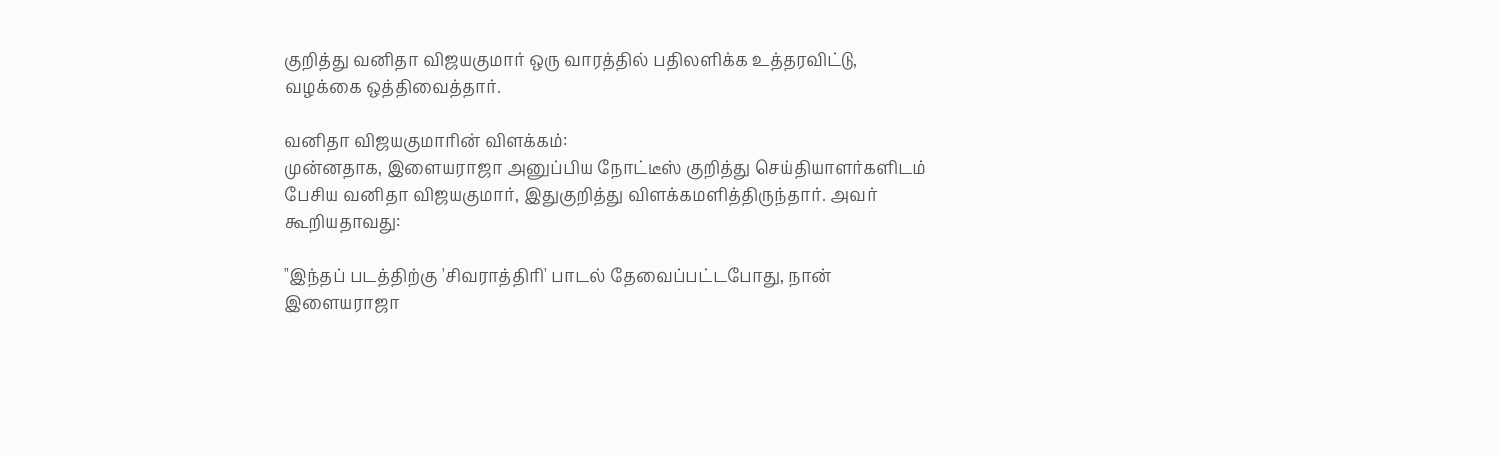குறித்து வனிதா விஜயகுமார் ஒரு வாரத்தில் பதிலளிக்க உத்தரவிட்டு, வழக்கை ஒத்திவைத்தார்.

வனிதா விஜயகுமாரின் விளக்கம்:
முன்னதாக, இளையராஜா அனுப்பிய நோட்டீஸ் குறித்து செய்தியாளர்களிடம் பேசிய வனிதா விஜயகுமார், இதுகுறித்து விளக்கமளித்திருந்தார். அவர் கூறியதாவது:

"இந்தப் படத்திற்கு 'சிவராத்திரி' பாடல் தேவைப்பட்டபோது, நான் இளையராஜா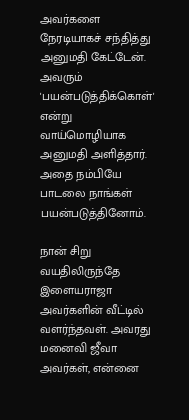அவர்களை நேரடியாகச் சந்தித்து அனுமதி கேட்டேன். அவரும் 'பயன்படுத்திக்கொள்' என்று வாய்மொழியாக அனுமதி அளித்தார். அதை நம்பியே பாடலை நாங்கள் பயன்படுத்தினோம்.

நான் சிறு வயதிலிருந்தே இளையராஜா அவர்களின் வீட்டில் வளர்ந்தவள். அவரது மனைவி ஜீவா அவர்கள், என்னை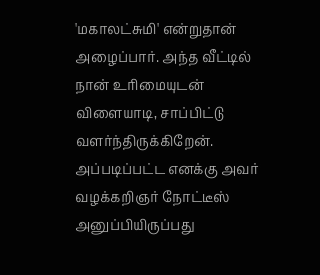'மகாலட்சுமி' என்றுதான் அழைப்பார். அந்த வீட்டில் நான் உரிமையுடன் விளையாடி, சாப்பிட்டு வளர்ந்திருக்கிறேன். அப்படிப்பட்ட எனக்கு அவர் வழக்கறிஞர் நோட்டீஸ் அனுப்பியிருப்பது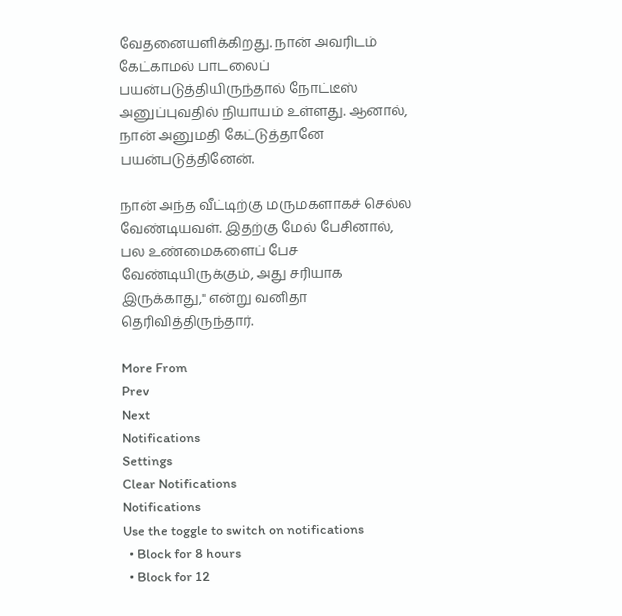வேதனையளிக்கிறது. நான் அவரிடம் கேட்காமல் பாடலைப் பயன்படுத்தியிருந்தால் நோட்டீஸ் அனுப்புவதில் நியாயம் உள்ளது. ஆனால், நான் அனுமதி கேட்டுத்தானே பயன்படுத்தினேன்.

நான் அந்த வீட்டிற்கு மருமகளாகச் செல்ல வேண்டியவள். இதற்கு மேல் பேசினால், பல உண்மைகளைப் பேச வேண்டியிருக்கும், அது சரியாக இருக்காது," என்று வனிதா தெரிவித்திருந்தார்.

More From
Prev
Next
Notifications
Settings
Clear Notifications
Notifications
Use the toggle to switch on notifications
  • Block for 8 hours
  • Block for 12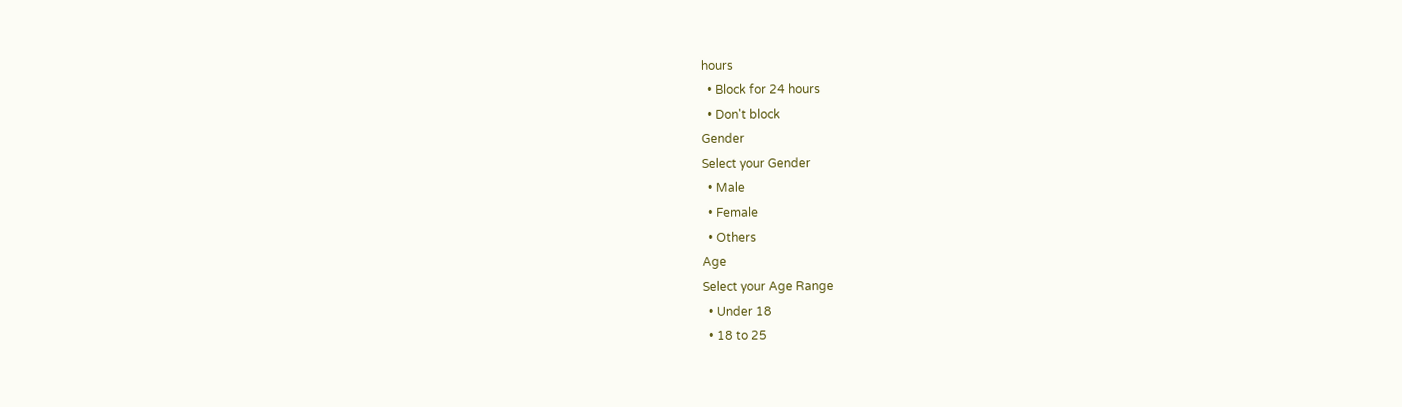hours
  • Block for 24 hours
  • Don't block
Gender
Select your Gender
  • Male
  • Female
  • Others
Age
Select your Age Range
  • Under 18
  • 18 to 25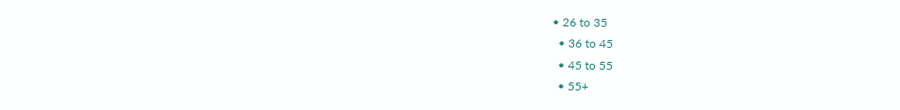• 26 to 35
  • 36 to 45
  • 45 to 55
  • 55+